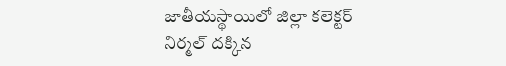జాతీయస్థాయిలో జిల్లా కలెక్టర్ నిర్మల్ దక్కిన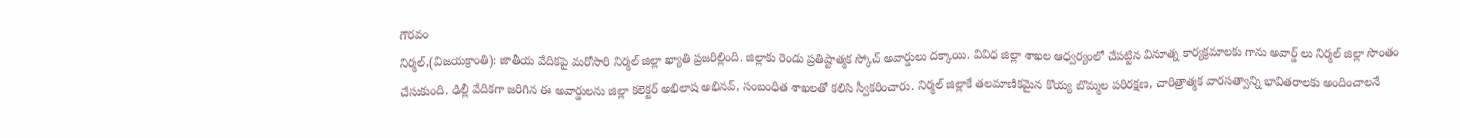గౌరవం
నిర్మల్,(విజయక్రాంతి): జాతీయ వేదికపై మరోసారి నిర్మల్ జిల్లా ఖ్యాతి ప్రజరిల్లింది. జిల్లాకు రెండు ప్రతిష్టాత్మక స్కోచ్ అవార్డులు దక్కాయి. వివిధ జిల్లా శాఖల ఆధ్వర్యంలో చేపట్టిన వినూత్న కార్యక్రమాలకు గాను అవార్డ్ లు నిర్మల్ జిల్లా సొంతం చేసుకుంది. ఢిల్లీ వేదికగా జరిగిన ఈ అవార్డులను జిల్లా కలెక్టర్ అభిలాష అభినవ్, సంబంధిత శాఖలతో కలిసి స్వీకరించారు. నిర్మల్ జిల్లాకే తలమాణికమైన కొయ్య బొమ్మల పరిరక్షణ, చారిత్రాత్మక వారసత్వాన్ని భావితరాలకు అందించాలనే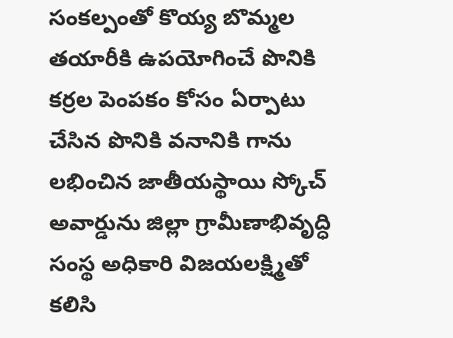సంకల్పంతో కొయ్య బొమ్మల తయారీకి ఉపయోగించే పొనికి కర్రల పెంపకం కోసం ఏర్పాటు చేసిన పొనికి వనానికి గాను లభించిన జాతీయస్థాయి స్కోచ్ అవార్డును జిల్లా గ్రామీణాభివృద్ధి సంస్థ అధికారి విజయలక్ష్మితో కలిసి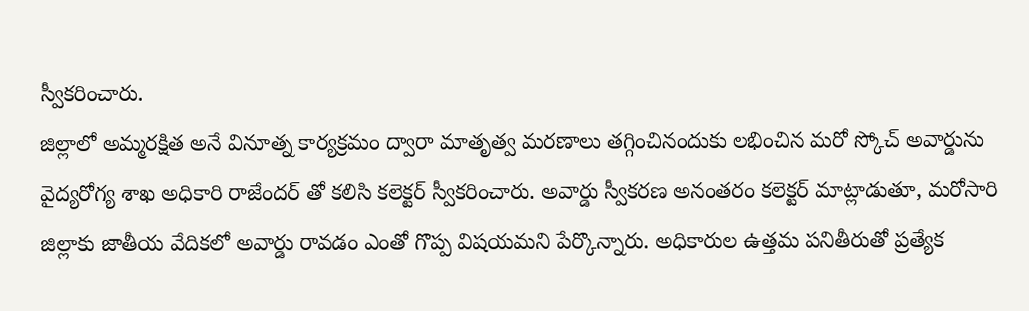స్వీకరించారు.
జిల్లాలో అమ్మరక్షిత అనే వినూత్న కార్యక్రమం ద్వారా మాతృత్వ మరణాలు తగ్గించినందుకు లభించిన మరో స్కోచ్ అవార్డును వైద్యరోగ్య శాఖ అధికారి రాజేందర్ తో కలిసి కలెక్టర్ స్వీకరించారు. అవార్డు స్వీకరణ అనంతరం కలెక్టర్ మాట్లాడుతూ, మరోసారి జిల్లాకు జాతీయ వేదికలో అవార్డు రావడం ఎంతో గొప్ప విషయమని పేర్కొన్నారు. అధికారుల ఉత్తమ పనితీరుతో ప్రత్యేక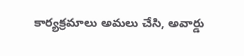కార్యక్రమాలు అమలు చేసి, అవార్డు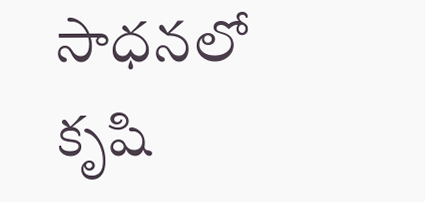సాధనలో కృషి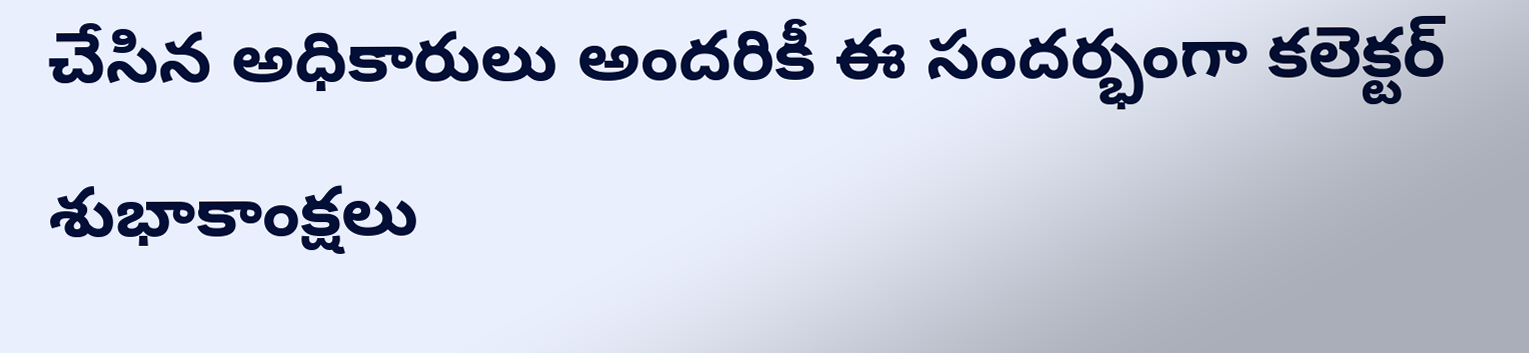చేసిన అధికారులు అందరికీ ఈ సందర్భంగా కలెక్టర్ శుభాకాంక్షలు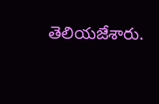తెలియజేశారు.